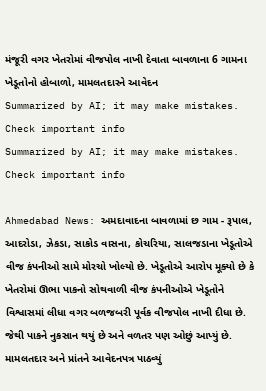મંજૂરી વગર ખેતરોમાં વીજપોલ નાખી દેવાતા બાવળાના 6 ગામના ખેડૂતોનો હોબાળો, મામલતદારને આવેદન
Summarized by AI; it may make mistakes. Check important info
Summarized by AI; it may make mistakes. Check important info

Ahmedabad News: અમદાવાદના બાવળામાં છ ગામ - રૂપાલ, આદરોડા, ઝેકડા, સાકોડ વાસના, કોચરિયા, સાલજડાના ખેડૂતોએ વીજ કંપનીઓ સામે મોરચો ખોલ્યો છે. ખેડૂતોએ આરોપ મૂક્યો છે કે ખેતરોમાં ઊભા પાકનો સોથવાળી વીજ કંપનીઓએ ખેડૂતોને વિશ્વાસમાં લીધા વગર બળજબરી પૂર્વક વીજપોલ નાખી દીધા છે. જેથી પાકને નુકસાન થયું છે અને વળતર પણ ઓછું આપ્યું છે.
મામલતદાર અને પ્રાંતને આવેદનપત્ર પાઠવ્યું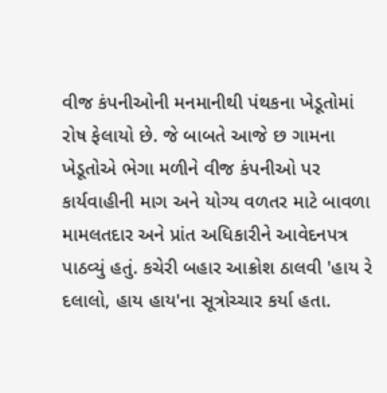વીજ કંપનીઓની મનમાનીથી પંથકના ખેડૂતોમાં રોષ ફેલાયો છે. જે બાબતે આજે છ ગામના ખેડૂતોએ ભેગા મળીને વીજ કંપનીઓ પર કાર્યવાહીની માગ અને યોગ્ય વળતર માટે બાવળા મામલતદાર અને પ્રાંત અધિકારીને આવેદનપત્ર પાઠવ્યું હતું. કચેરી બહાર આક્રોશ ઠાલવી 'હાય રે દલાલો, હાય હાય'ના સૂત્રોચ્ચાર કર્યા હતા.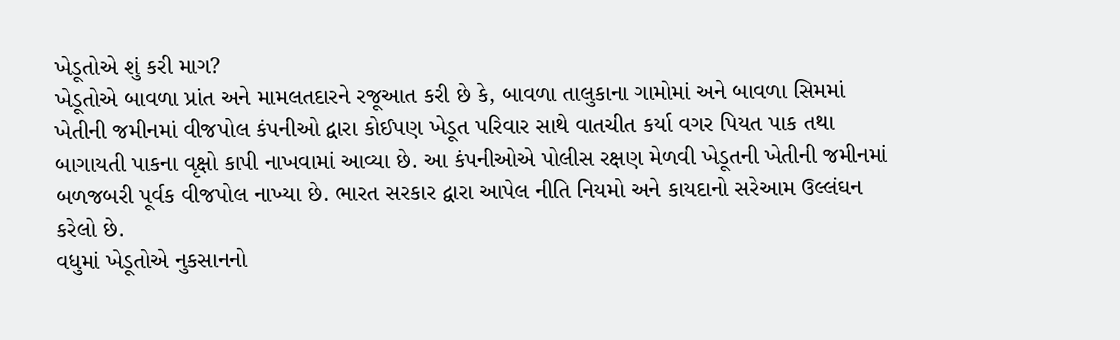ખેડૂતોએ શું કરી માગ?
ખેડૂતોએ બાવળા પ્રાંત અને મામલતદારને રજૂઆત કરી છે કે, બાવળા તાલુકાના ગામોમાં અને બાવળા સિમમાં ખેતીની જમીનમાં વીજપોલ કંપનીઓ દ્વારા કોઈપણ ખેડૂત પરિવાર સાથે વાતચીત કર્યા વગર પિયત પાક તથા બાગાયતી પાકના વૃક્ષો કાપી નાખવામાં આવ્યા છે. આ કંપનીઓએ પોલીસ રક્ષણ મેળવી ખેડૂતની ખેતીની જમીનમાં બળજબરી પૂર્વક વીજપોલ નાખ્યા છે. ભારત સરકાર દ્વારા આપેલ નીતિ નિયમો અને કાયદાનો સરેઆમ ઉલ્લંઘન કરેલો છે.
વધુમાં ખેડૂતોએ નુકસાનનો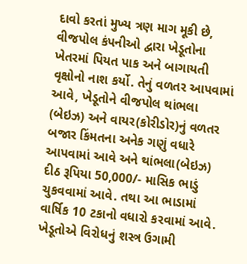દાવો કરતાં મુખ્ય ત્રણ માગ મૂકી છે, વીજપોલ કંપનીઓ દ્વારા ખેડૂતોના ખેતરમાં પિયત પાક અને બાગાયતી વૃક્ષોનો નાશ કર્યો. તેનું વળતર આપવામાં આવે, ખેડૂતોને વીજપોલ થાંભલા (બેઇઝ) અને વાયર(કોરીડોર)નું વળતર બજાર કિંમતના અનેક ગણું વધારે આપવામાં આવે અને થાંભલા(બેઇઝ) દીઠ રૂપિયા 50,000/- માસિક ભાડું ચુકવવામાં આવે. તથા આ ભાડામાં વાર્ષિક 10 ટકાનો વધારો કરવામાં આવે.
ખેડૂતોએ વિરોધનું શસ્ત્ર ઉગામી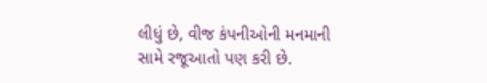લીધું છે, વીજ કંપનીઓની મનમાની સામે રજૂઆતો પણ કરી છે.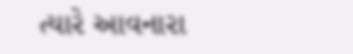ત્યારે આવનારા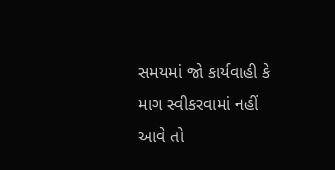સમયમાં જો કાર્યવાહી કે માગ સ્વીકરવામાં નહીં આવે તો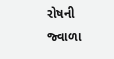રોષની જ્વાળા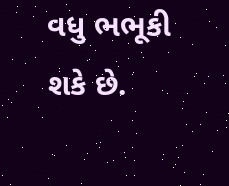વધુ ભભૂકી શકે છે.